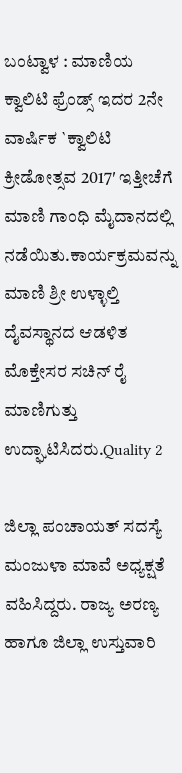ಬಂಟ್ವಾಳ : ಮಾಣಿಯ ಕ್ವಾಲಿಟಿ ಫ್ರೆಂಡ್ಸ್ ಇದರ 2ನೇ ವಾರ್ಷಿಕ `ಕ್ವಾಲಿಟಿ ಕ್ರೀಡೋತ್ಸವ 2017′ ಇತ್ತೀಚೆಗೆ ಮಾಣಿ ಗಾಂಧಿ ಮೈದಾನದಲ್ಲಿ ನಡೆಯಿತು.ಕಾರ್ಯಕ್ರಮವನ್ನು ಮಾಣಿ ಶ್ರೀ ಉಳ್ಳಾಲ್ತಿ ದೈವಸ್ಥಾನದ ಆಡಳಿತ ಮೊಕ್ತೇಸರ ಸಚಿನ್ ರೈ ಮಾಣಿಗುತ್ತು ಉದ್ಘಾಟಿಸಿದರು.Quality 2

ಜಿಲ್ಲಾ ಪಂಚಾಯತ್ ಸದಸ್ಯೆ ಮಂಜುಳಾ ಮಾವೆ ಅಧ್ಯಕ್ಷತೆ ವಹಿಸಿದ್ದರು. ರಾಜ್ಯ ಅರಣ್ಯ ಹಾಗೂ ಜಿಲ್ಲಾ ಉಸ್ತುವಾರಿ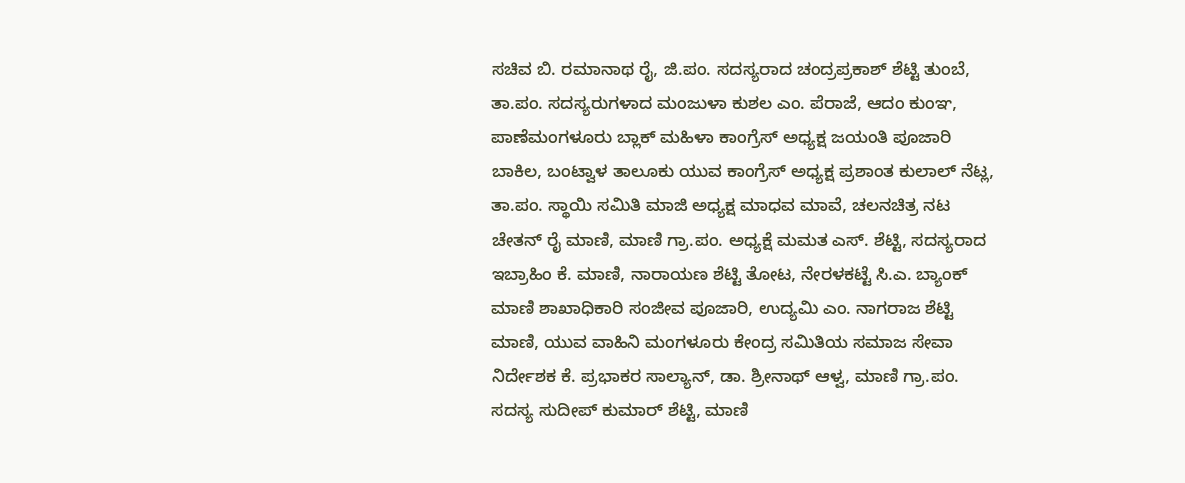ಸಚಿವ ಬಿ. ರಮಾನಾಥ ರೈ, ಜಿ.ಪಂ. ಸದಸ್ಯರಾದ ಚಂದ್ರಪ್ರಕಾಶ್ ಶೆಟ್ಟಿ ತುಂಬೆ, ತಾ.ಪಂ. ಸದಸ್ಯರುಗಳಾದ ಮಂಜುಳಾ ಕುಶಲ ಎಂ. ಪೆರಾಜೆ, ಆದಂ ಕುಂಞ, ಪಾಣೆಮಂಗಳೂರು ಬ್ಲಾಕ್ ಮಹಿಳಾ ಕಾಂಗ್ರೆಸ್ ಅಧ್ಯಕ್ಷ ಜಯಂತಿ ಪೂಜಾರಿ ಬಾಕಿಲ, ಬಂಟ್ವಾಳ ತಾಲೂಕು ಯುವ ಕಾಂಗ್ರೆಸ್ ಅಧ್ಯಕ್ಷ ಪ್ರಶಾಂತ ಕುಲಾಲ್ ನೆಟ್ಲ, ತಾ.ಪಂ. ಸ್ಥಾಯಿ ಸಮಿತಿ ಮಾಜಿ ಅಧ್ಯಕ್ಷ ಮಾಧವ ಮಾವೆ, ಚಲನಚಿತ್ರ ನಟ ಚೇತನ್ ರೈ ಮಾಣಿ, ಮಾಣಿ ಗ್ರಾ.ಪಂ. ಅಧ್ಯಕ್ಷೆ ಮಮತ ಎಸ್. ಶೆಟ್ಟಿ, ಸದಸ್ಯರಾದ ಇಬ್ರಾಹಿಂ ಕೆ. ಮಾಣಿ, ನಾರಾಯಣ ಶೆಟ್ಟಿ ತೋಟ, ನೇರಳಕಟ್ಟೆ ಸಿ.ಎ. ಬ್ಯಾಂಕ್ ಮಾಣಿ ಶಾಖಾಧಿಕಾರಿ ಸಂಜೀವ ಪೂಜಾರಿ, ಉದ್ಯಮಿ ಎಂ. ನಾಗರಾಜ ಶೆಟ್ಟಿ ಮಾಣಿ, ಯುವ ವಾಹಿನಿ ಮಂಗಳೂರು ಕೇಂದ್ರ ಸಮಿತಿಯ ಸಮಾಜ ಸೇವಾ ನಿರ್ದೇಶಕ ಕೆ. ಪ್ರಭಾಕರ ಸಾಲ್ಯಾನ್, ಡಾ. ಶ್ರೀನಾಥ್ ಆಳ್ವ, ಮಾಣಿ ಗ್ರಾ.ಪಂ. ಸದಸ್ಯ ಸುದೀಪ್ ಕುಮಾರ್ ಶೆಟ್ಟಿ, ಮಾಣಿ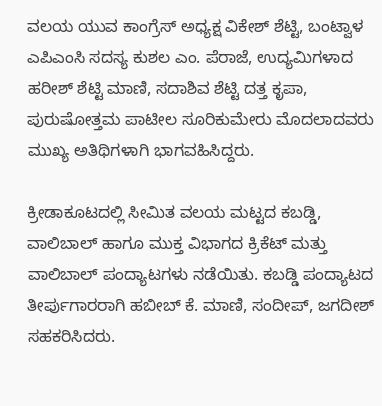ವಲಯ ಯುವ ಕಾಂಗ್ರೆಸ್ ಅಧ್ಯಕ್ಷ ವಿಕೇಶ್ ಶೆಟ್ಟಿ, ಬಂಟ್ವಾಳ ಎಪಿಎಂಸಿ ಸದಸ್ಯ ಕುಶಲ ಎಂ. ಪೆರಾಜೆ, ಉದ್ಯಮಿಗಳಾದ ಹರೀಶ್ ಶೆಟ್ಟಿ ಮಾಣಿ, ಸದಾಶಿವ ಶೆಟ್ಟಿ ದತ್ತ ಕೃಪಾ, ಪುರುಷೋತ್ತಮ ಪಾಟೀಲ ಸೂರಿಕುಮೇರು ಮೊದಲಾದವರು ಮುಖ್ಯ ಅತಿಥಿಗಳಾಗಿ ಭಾಗವಹಿಸಿದ್ದರು.

ಕ್ರೀಡಾಕೂಟದಲ್ಲಿ ಸೀಮಿತ ವಲಯ ಮಟ್ಟದ ಕಬಡ್ಡಿ, ವಾಲಿಬಾಲ್ ಹಾಗೂ ಮುಕ್ತ ವಿಭಾಗದ ಕ್ರಿಕೆಟ್ ಮತ್ತು ವಾಲಿಬಾಲ್ ಪಂದ್ಯಾಟಗಳು ನಡೆಯಿತು. ಕಬಡ್ಡಿ ಪಂದ್ಯಾಟದ ತೀರ್ಪುಗಾರರಾಗಿ ಹಬೀಬ್ ಕೆ. ಮಾಣಿ, ಸಂದೀಪ್, ಜಗದೀಶ್ ಸಹಕರಿಸಿದರು.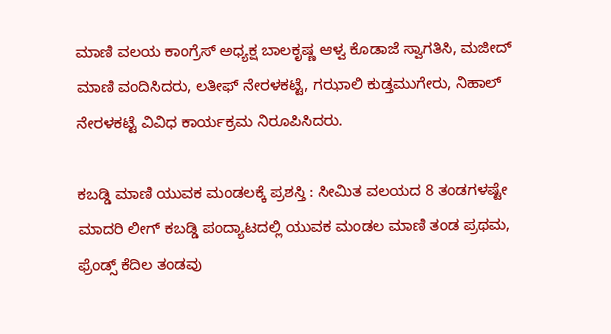ಮಾಣಿ ವಲಯ ಕಾಂಗ್ರೆಸ್ ಅಧ್ಯಕ್ಷ ಬಾಲಕೃಷ್ಣ ಆಳ್ವ ಕೊಡಾಜೆ ಸ್ವಾಗತಿಸಿ, ಮಜೀದ್ ಮಾಣಿ ವಂದಿಸಿದರು, ಲತೀಫ್ ನೇರಳಕಟ್ಟೆ, ಗಝಾಲಿ ಕುಡ್ತಮುಗೇರು, ನಿಹಾಲ್ ನೇರಳಕಟ್ಟೆ ವಿವಿಧ ಕಾರ್ಯಕ್ರಮ ನಿರೂಪಿಸಿದರು.

ಕಬಡ್ಡಿ ಮಾಣಿ ಯುವಕ ಮಂಡಲಕ್ಕೆ ಪ್ರಶಸ್ತಿ : ಸೀಮಿತ ವಲಯದ 8 ತಂಡಗಳಷ್ಟೇ ಮಾದರಿ ಲೀಗ್ ಕಬಡ್ಡಿ ಪಂದ್ಯಾಟದಲ್ಲಿ ಯುವಕ ಮಂಡಲ ಮಾಣಿ ತಂಡ ಪ್ರಥಮ, ಫ್ರೆಂಡ್ಸ್ ಕೆದಿಲ ತಂಡವು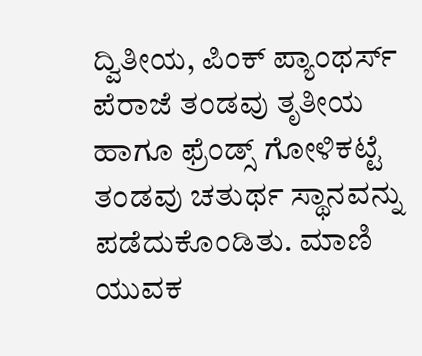ದ್ವಿತೀಯ, ಪಿಂಕ್ ಪ್ಯಾಂಥರ್ಸ್ ಪೆರಾಜೆ ತಂಡವು ತೃತೀಯ ಹಾಗೂ ಫ್ರೆಂಡ್ಸ್ ಗೋಳಿಕಟ್ಟೆ ತಂಡವು ಚತುರ್ಥ ಸ್ಥಾನವನ್ನು ಪಡೆದುಕೊಂಡಿತು. ಮಾಣಿ ಯುವಕ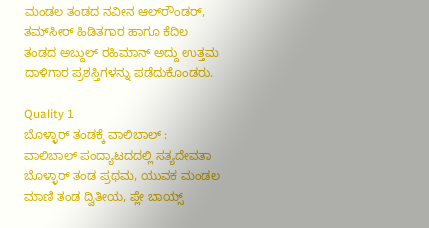ಮಂಡಲ ತಂಡದ ನವೀನ ಆಲ್‍ರೌಂಡರ್, ತಮ್‍ಸೀರ್ ಹಿಡಿತಗಾರ ಹಾಗೂ ಕೆದಿಲ ತಂಡದ ಅಬ್ದುಲ್ ರಹಿಮಾನ್ ಅದ್ದು ಉತ್ತಮ ದಾಳಿಗಾರ ಪ್ರಶಸ್ತಿಗಳನ್ನು ಪಡೆದುಕೊಂಡರು.

Quality 1
ಬೊಳ್ಳಾರ್ ತಂಡಕ್ಕೆ ವಾಲಿಬಾಲ್ : ವಾಲಿಬಾಲ್ ಪಂದ್ಯಾಟದದಲ್ಲಿ ಸತ್ಯದೇವತಾ ಬೊಳ್ಳಾರ್ ತಂಡ ಪ್ರಥಮ, ಯುವಕ ಮಂಡಲ ಮಾಣಿ ತಂಡ ದ್ವಿತೀಯ, ಪ್ಲೇ ಬಾಯ್ಸ್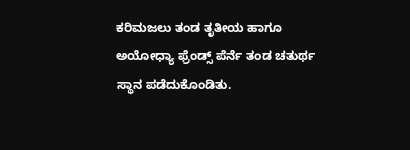ಕರಿಮಜಲು ತಂಡ ತೃತೀಯ ಹಾಗೂ ಅಯೋಧ್ಯಾ ಫ್ರೆಂಡ್ಸ್ ಪೆರ್ನೆ ತಂಡ ಚತುರ್ಥ ಸ್ಥಾನ ಪಡೆದುಕೊಂಡಿತು.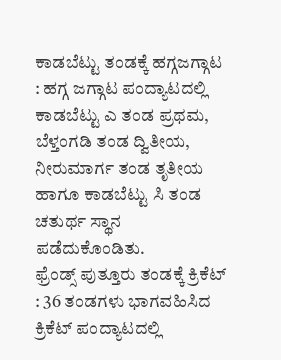ಕಾಡಬೆಟ್ಟು ತಂಡಕ್ಕೆ ಹಗ್ಗಜಗ್ಗಾಟ : ಹಗ್ಗ ಜಗ್ಗಾಟ ಪಂದ್ಯಾಟದಲ್ಲಿ ಕಾಡಬೆಟ್ಟು ಎ ತಂಡ ಪ್ರಥಮ, ಬೆಳ್ತಂಗಡಿ ತಂಡ ದ್ವಿತೀಯ, ನೀರುಮಾರ್ಗ ತಂಡ ತೃತೀಯ ಹಾಗೂ ಕಾಡಬೆಟ್ಟು ಸಿ ತಂಡ ಚತುರ್ಥ ಸ್ಥಾನ ಪಡೆದುಕೊಂಡಿತು.
ಫ್ರೆಂಡ್ಸ್ ಪುತ್ತೂರು ತಂಡಕ್ಕೆ ಕ್ರಿಕೆಟ್ : 36 ತಂಡಗಳು ಭಾಗವಹಿಸಿದ ಕ್ರಿಕೆಟ್ ಪಂದ್ಯಾಟದಲ್ಲಿ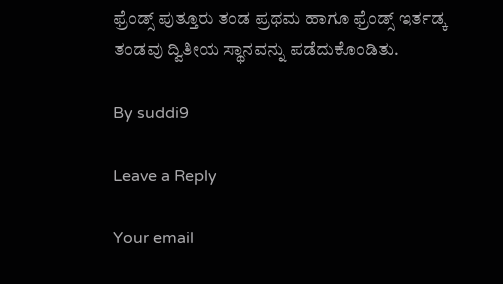ಫ್ರೆಂಡ್ಸ್ ಪುತ್ತೂರು ತಂಡ ಪ್ರಥಮ ಹಾಗೂ ಫ್ರೆಂಡ್ಸ್ ಇರ್ತಡ್ಕ ತಂಡವು ದ್ವಿತೀಯ ಸ್ಥಾನವನ್ನು ಪಡೆದುಕೊಂಡಿತು.

By suddi9

Leave a Reply

Your email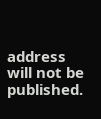address will not be published.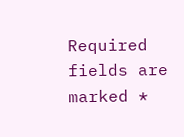Required fields are marked *